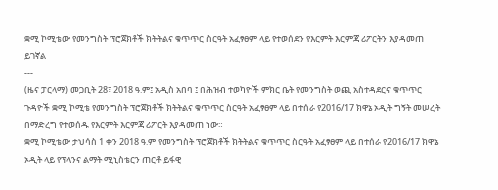ቋሚ ኮሚቴው የመንግስት ፕሮጀክቶች ክትትልና ቁጥጥር ስርዓት አፈፃፀም ላይ የተወሰደን የእርምት እርምጃ ሪፖርትን እያዳመጠ ይገኛል
---
(ዜና ፓርላማ) መጋቢት 28፣ 2018 ዓ.ም፤ አዲስ አበባ ፤ በሕዝብ ተወካዮች ምክር ቤት የመንግስት ወጪ አስተዳደርና ቁጥጥር ጉዳዮች ቋሚ ኮሚቴ የመንግስት ፕሮጀክቶች ክትትልና ቁጥጥር ስርዓት አፈፃፀም ላይ በተሰራ የ2016/17 ክዋኔ ኦዲት ግኝት መሠረት በማድረግ የተወሰዱ የእርምት እርምጃ ሪፖርት እያዳመጠ ነው።
ቋሚ ኮሚቴው ታህሳስ 1 ቀን 2018 ዓ.ም የመንግስት ፕሮጀክቶች ክትትልና ቁጥጥር ስርዓት አፈፃፀም ላይ በተሰራ የ2016/17 ክዋኔ ኦዲት ላይ የፕላንና ልማት ሚኒስቴርን ጠርቶ ይፋዊ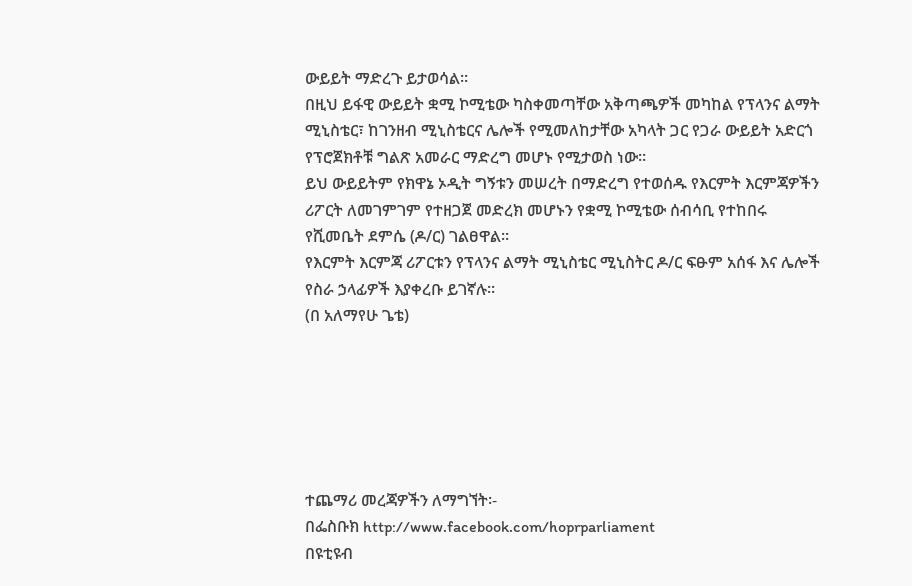ውይይት ማድረጉ ይታወሳል።
በዚህ ይፋዊ ውይይት ቋሚ ኮሚቴው ካስቀመጣቸው አቅጣጫዎች መካከል የፕላንና ልማት ሚኒስቴር፣ ከገንዘብ ሚኒስቴርና ሌሎች የሚመለከታቸው አካላት ጋር የጋራ ውይይት አድርጎ የፕሮጀክቶቹ ግልጽ አመራር ማድረግ መሆኑ የሚታወስ ነው።
ይህ ውይይትም የክዋኔ ኦዲት ግኝቱን መሠረት በማድረግ የተወሰዱ የእርምት እርምጃዎችን ሪፖርት ለመገምገም የተዘጋጀ መድረክ መሆኑን የቋሚ ኮሚቴው ሰብሳቢ የተከበሩ የሺመቤት ደምሴ (ዶ/ር) ገልፀዋል።
የእርምት እርምጃ ሪፖርቱን የፕላንና ልማት ሚኒስቴር ሚኒስትር ዶ/ር ፍፁም አሰፋ እና ሌሎች የስራ ኃላፊዎች እያቀረቡ ይገኛሉ።
(በ አለማየሁ ጌቴ)






ተጨማሪ መረጃዎችን ለማግኘት፡-
በፌስቡክ http://www.facebook.com/hoprparliament
በዩቲዩብ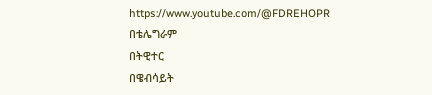https://www.youtube.com/@FDREHOPR
በቴሌግራም
በትዊተር
በዌብሳይት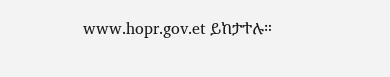www.hopr.gov.et ይከታተሉ።